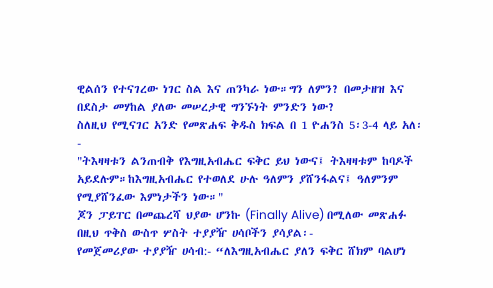ዊልሰን የተናገረው ነገር ስል እና ጠንካራ ነው።ግን ለምን? በመታዘዝ እና በደስታ መሃከል ያለው መሠረታዊ ግንኙነት ምንድን ነው?
ስለዚህ የሚናገር አንድ የመጽሐፍ ቅዱስ ክፍል በ 1 ዮሐንስ 5፡3-4 ላይ አለ፡-
"ትእዛዛቱን ልንጠብቅ የእግዚአብሔር ፍቅር ይህ ነውና፤ ትእዛዛቱም ከባዶች አይደሉም።ከእግዚአብሔር የተወለደ ሁሉ ዓለምን ያሸንፋልና፤ ዓለምንም የሚያሸንፈው እምነታችን ነው።"
ጆን ፓይፐር በመጨረሻ ህያው ሆንኩ (Finally Alive) በሚለው መጽሐፉ በዚህ ጥቅስ ውስጥ ሦስት ተያያዥ ሀሳቦችን ያሳያል፡-
የመጀመሪያው ተያያዥ ሀሳብ:- “ለእግዚአብሔር ያለን ፍቅር ሸክም ባልሆነ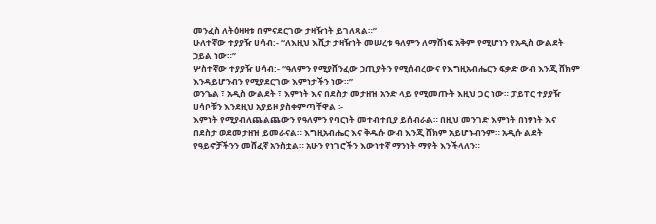መንፈስ ለትዕዛዛቱ በምናደርገው ታዛዥነት ይገለጻል።”
ሁለተኛው ተያያዥ ሀሳብ:- “ለእዚህ እሺታ ታዛዥነት መሠረቱ ዓለምን ለማሸነፍ አቅም የሚሆነን የአዲስ ውልደት ኃይል ነው።”
ሦስተኛው ተያያዥ ሀሳብ:- “ዓለምን የሚያሸንፈው ኃጢያትን የሚሰብረውና የእግዚአብሔርን ፍቃድ ውብ እንጂ ሸክም እንዳይሆንብን የሚያደርገው እምነታችን ነው።”
ወንጌል ፣ አዲስ ውልደት ፣ እምነት እና በደስታ መታዘዝ አንድ ላይ የሚመጡት እዚህ ጋር ነው። ፓይፐር ተያያዥ ሀሳቦቹን እንደዚህ አያይዞ ያስቀምጣቸዋል ፡-
እምነት የሚያብለጨልጨውን የዓለምን የባርነት መተብተቢያ ይሰብራል። በዚህ መንገድ እምነት በነፃነት እና በደስታ ወደመታዘዝ ይመራናል። እግዚአብሔር እና ቅዱሱ ውብ እንጂ ሸክም አይሆኑብንም። አዲሱ ልደት የዓይኖቻችንን መሸፈኛ አንስቷል። አሁን የነገሮችን እውነተኛ ማንነት ማየት እንችላለን።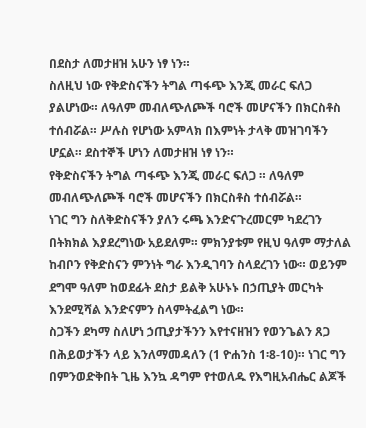በደስታ ለመታዘዝ አሁን ነፃ ነን።
ስለዚህ ነው የቅድስናችን ትግል ጣፋጭ እንጂ መራር ፍለጋ ያልሆነው። ለዓለም መብለጭለጮች ባሮች መሆናችን በክርስቶስ ተሰብሯል። ሥሉስ የሆነው አምላክ በእምነት ታላቅ መዝገባችን ሆኗል። ደስተኞች ሆነን ለመታዘዝ ነፃ ነን።
የቅድስናችን ትግል ጣፋጭ እንጂ መራር ፍለጋ ። ለዓለም መብለጭለጮች ባሮች መሆናችን በክርስቶስ ተሰብሯል።
ነገር ግን ስለቅድስናችን ያለን ሩጫ እንድናጉረመርም ካደረገን በትክክል እያደረግነው አይደለም። ምክንያቱም የዚህ ዓለም ማታለል ከብቦን የቅድስናን ምንነት ግራ እንዲገባን ስላደረገን ነው። ወይንም ደግሞ ዓለም ከወደፊት ደስታ ይልቅ አሁኑኑ በኃጢያት መርካት እንደሚሻል እንድናምን ስላምትፈልግ ነው።
ስጋችን ደካማ ስለሆነ ኃጢያታችንን እየተናዘዝን የወንጌልን ጸጋ በሕይወታችን ላይ እንለማመዳለን (1 ዮሐንስ 1፡8-10)። ነገር ግን በምንወድቅበት ጊዜ እንኳ ዳግም የተወለዱ የእግዚአብሔር ልጆች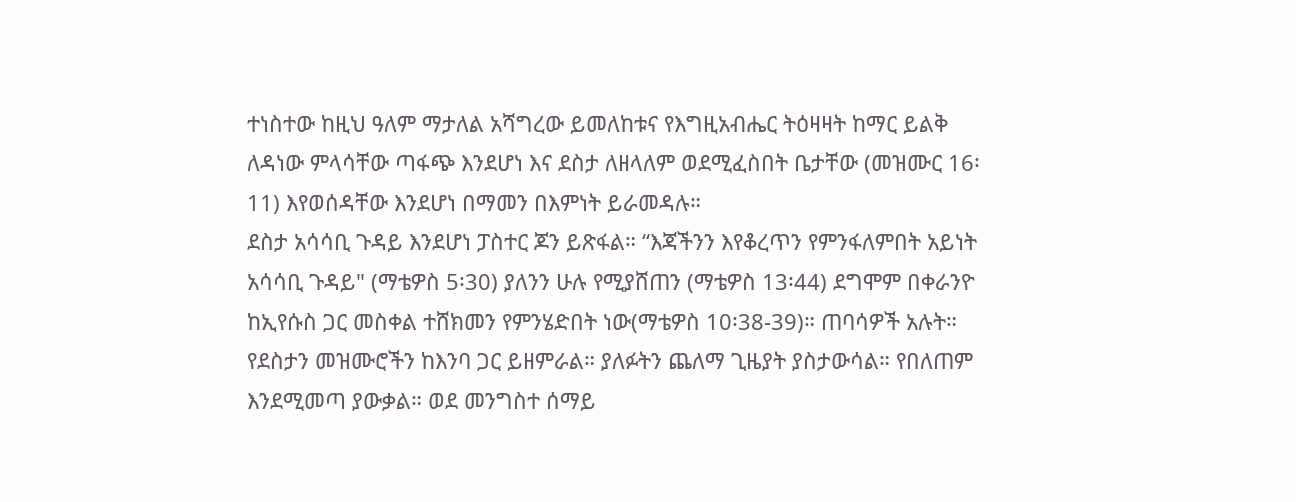ተነስተው ከዚህ ዓለም ማታለል አሻግረው ይመለከቱና የእግዚአብሔር ትዕዛዛት ከማር ይልቅ ለዳነው ምላሳቸው ጣፋጭ እንደሆነ እና ደስታ ለዘላለም ወደሚፈስበት ቤታቸው (መዝሙር 16፡11) እየወሰዳቸው እንደሆነ በማመን በእምነት ይራመዳሉ።
ደስታ አሳሳቢ ጉዳይ እንደሆነ ፓስተር ጆን ይጽፋል። “እጃችንን እየቆረጥን የምንፋለምበት አይነት አሳሳቢ ጉዳይ" (ማቴዎስ 5፡30) ያለንን ሁሉ የሚያሸጠን (ማቴዎስ 13፡44) ደግሞም በቀራንዮ ከኢየሱስ ጋር መስቀል ተሸክመን የምንሄድበት ነው(ማቴዎስ 10፡38-39)። ጠባሳዎች አሉት። የደስታን መዝሙሮችን ከእንባ ጋር ይዘምራል። ያለፉትን ጨለማ ጊዜያት ያስታውሳል። የበለጠም እንደሚመጣ ያውቃል። ወደ መንግስተ ሰማይ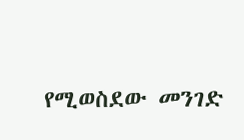የሚወስደው መንገድ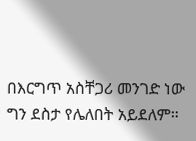በእርግጥ አስቸጋሪ መንገድ ነው ግን ደስታ የሌለበት አይደለም።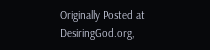Originally Posted at DesiringGod.org,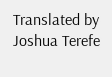Translated by Joshua Terefe